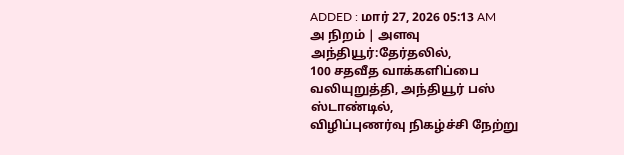ADDED : மார் 27, 2026 05:13 AM
அ நிறம் | அளவு
அந்தியூர்:தேர்தலில்,
100 சதவீத வாக்களிப்பை வலியுறுத்தி, அந்தியூர் பஸ் ஸ்டாண்டில்,
விழிப்புணர்வு நிகழ்ச்சி நேற்று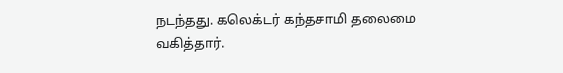நடந்தது. கலெக்டர் கந்தசாமி தலைமை
வகித்தார்.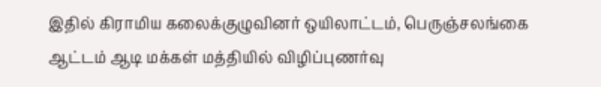இதில் கிராமிய கலைக்குழுவினர் ஒயிலாட்டம், பெருஞ்சலங்கை
ஆட்டம் ஆடி மக்கள் மத்தியில் விழிப்புணர்வு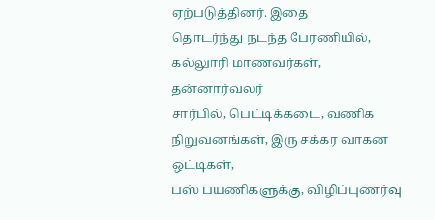ஏற்படுத்தினர். இதை
தொடர்ந்து நடந்த பேரணியில், கல்லுாரி மாணவர்கள், தன்னார்வலர்
சார்பில், பெட்டிக்கடை, வணிக நிறுவனங்கள், இரு சக்கர வாகன ஒட்டிகள்,
பஸ் பயணிகளுக்கு, விழிப்புணர்வு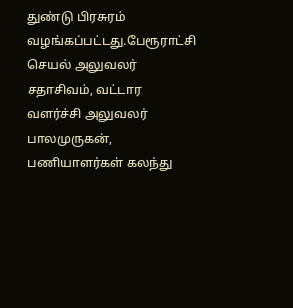துண்டு பிரசுரம் வழங்கப்பட்டது.பேரூராட்சி செயல் அலுவலர் சதாசிவம், வட்டார வளர்ச்சி அலுவலர் பாலமுருகன், பணியாளர்கள் கலந்து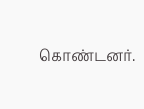கொண்டனர்.